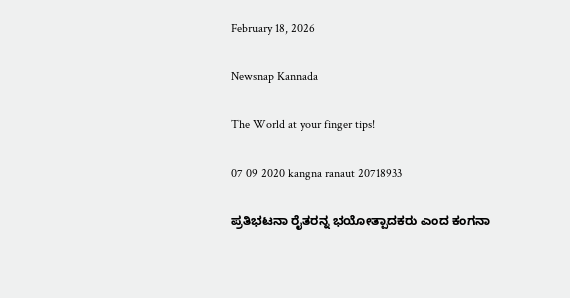February 18, 2026

Newsnap Kannada

The World at your finger tips!

07 09 2020 kangna ranaut 20718933

ಪ್ರತಿಭಟನಾ ರೈತರನ್ನ ಭಯೋತ್ಪಾದಕರು ಎಂದ ಕಂಗನಾ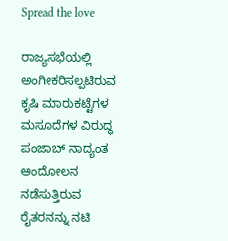Spread the love

ರಾಜ್ಯಸಭೆಯಲ್ಲಿ ಅಂಗೀಕರಿಸಲ್ಪಟಿರುವ ಕೃಷಿ ಮಾರುಕಟ್ಟೆಗಳ ಮಸೂದೆಗಳ ವಿರುದ್ಧ ಪಂಜಾಬ್ ನಾದ್ಯಂತ ಆಂದೋಲನ ನಡೆಸುತ್ತಿರುವ ರೈತರನನ್ನು ನಟಿ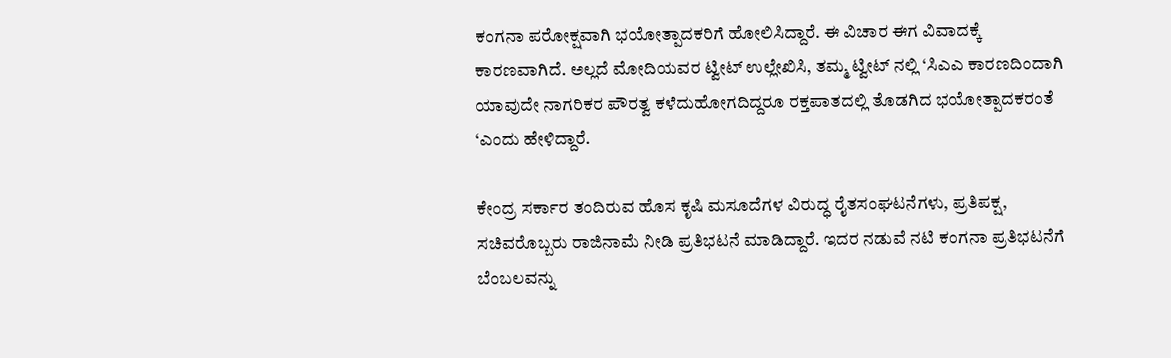ಕಂಗನಾ ಪರೋಕ್ಷವಾಗಿ ಭಯೋತ್ಪಾದಕರಿಗೆ ಹೋಲಿಸಿದ್ದಾರೆ. ಈ ವಿಚಾರ ಈಗ ವಿವಾದಕ್ಕೆ ಕಾರಣವಾಗಿದೆ. ಅಲ್ಲದೆ ಮೋದಿಯವರ ಟ್ವೀಟ್ ಉಲ್ಲೇಖಿಸಿ, ತಮ್ಮ ಟ್ವೀಟ್ ನಲ್ಲಿ ‘ಸಿಎಎ ಕಾರಣದಿಂದಾಗಿ ಯಾವುದೇ ನಾಗರಿಕರ ಪೌರತ್ವ ಕಳೆದುಹೋಗದಿದ್ದರೂ ರಕ್ತಪಾತದಲ್ಲಿ ತೊಡಗಿದ ಭಯೋತ್ಪಾದಕರಂತೆ ‘ಎಂದು ಹೇಳಿದ್ದಾರೆ.

ಕೇಂದ್ರ ಸರ್ಕಾರ ತಂದಿರುವ ಹೊಸ ಕೃಷಿ ಮಸೂದೆಗಳ ವಿರುದ್ಧ ರೈತಸಂಘಟನೆಗಳು, ಪ್ರತಿಪಕ್ಷ, ಸಚಿವರೊಬ್ಬರು ರಾಜಿನಾಮೆ ನೀಡಿ ಪ್ರತಿಭಟನೆ ಮಾಡಿದ್ದಾರೆ. ಇದರ ನಡುವೆ ನಟಿ ಕಂಗನಾ ಪ್ರತಿಭಟನೆಗೆ ಬೆಂಬಲವನ್ನು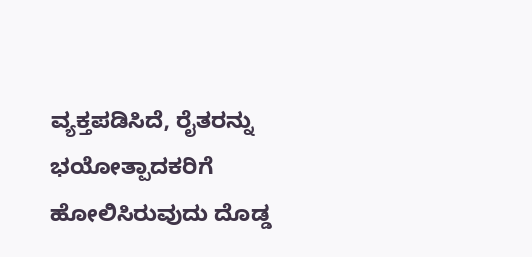ವ್ಯಕ್ತಪಡಿಸಿದೆ, ರೈತರನ್ನು ಭಯೋತ್ಪಾದಕರಿಗೆ ಹೋಲಿಸಿರುವುದು ದೊಡ್ಡ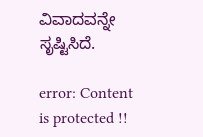ವಿವಾದವನ್ನೇ ಸೃಷ್ಟಿಸಿದೆ.

error: Content is protected !!